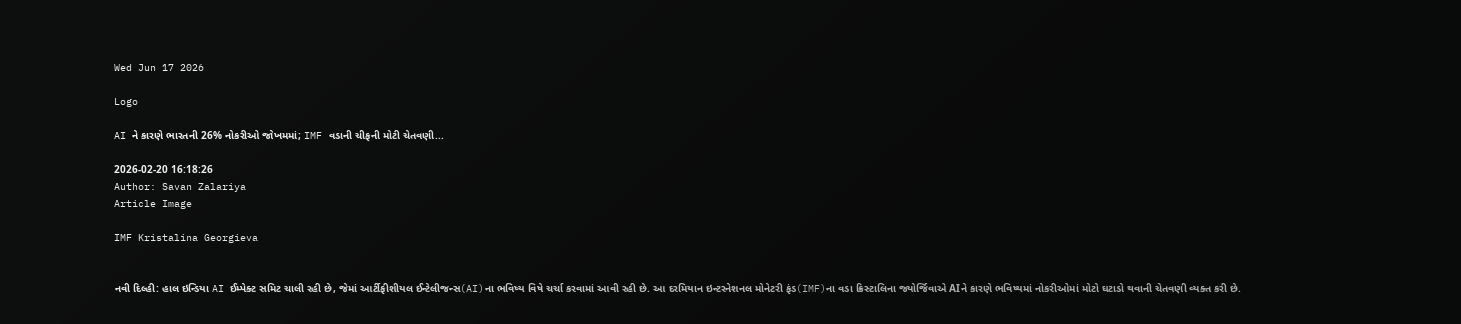Wed Jun 17 2026

Logo

AI ને કારણે ભારતની 26% નોકરીઓ જોખમમાં; IMF વડાની ચીફની મોટી ચેતવણી...

2026-02-20 16:18:26
Author: Savan Zalariya
Article Image

IMF Kristalina Georgieva


નવી દિલ્હી: હાલ ઇન્ડિયા AI ઈમ્પેક્ટ સમિટ ચાલી રહી છે, જેમાં આર્ટીફીશીયલ ઈન્ટેલીજન્સ(AI)ના ભવિષ્ય વિષે ચર્ચા કરવામાં આવી રહી છે. આ દરમિયાન ઇન્ટરનેશનલ મોનેટરી ફંડ(IMF)ના વડા ક્રિસ્ટાલિના જ્યોર્જિવાએ AIને કારણે ભવિષ્યમાં નોકરીઓમાં મોટો ઘટાડો થવાની ચેતવણી વ્યક્ત કરી છે.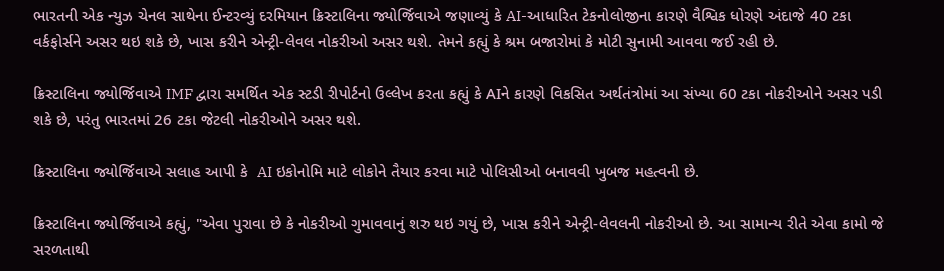ભારતની એક ન્યુઝ ચેનલ સાથેના ઈન્ટરવ્યું દરમિયાન ક્રિસ્ટાલિના જ્યોર્જિવાએ જણાવ્યું કે AI-આધારિત ટેકનોલોજીના કારણે વૈશ્વિક ધોરણે અંદાજે 40 ટકા વર્કફોર્સને અસર થઇ શકે છે, ખાસ કરીને એન્ટ્રી-લેવલ નોકરીઓ અસર થશે. તેમને કહ્યું કે શ્રમ બજારોમાં કે મોટી સુનામી આવવા જઈ રહી છે.

ક્રિસ્ટાલિના જ્યોર્જિવાએ IMF દ્વારા સમર્થિત એક સ્ટડી રીપોર્ટનો ઉલ્લેખ કરતા કહ્યું કે AIને કારણે વિકસિત અર્થતંત્રોમાં આ સંખ્યા 60 ટકા નોકરીઓને અસર પડી શકે છે, પરંતુ ભારતમાં 26 ટકા જેટલી નોકરીઓને અસર થશે.

ક્રિસ્ટાલિના જ્યોર્જિવાએ સલાહ આપી કે  AI ઇકોનોમિ માટે લોકોને તૈયાર કરવા માટે પોલિસીઓ બનાવવી ખુબજ મહત્વની છે.

ક્રિસ્ટાલિના જ્યોર્જિવાએ કહ્યું, "એવા પુરાવા છે કે નોકરીઓ ગુમાવવાનું શરુ થઇ ગયું છે, ખાસ કરીને એન્ટ્રી-લેવલની નોકરીઓ છે. આ સામાન્ય રીતે એવા કામો જે સરળતાથી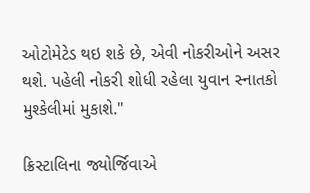ઓટોમેટેડ થઇ શકે છે, એવી નોકરીઓને અસર થશે. પહેલી નોકરી શોધી રહેલા યુવાન સ્નાતકો મુશ્કેલીમાં મુકાશે."

ક્રિસ્ટાલિના જ્યોર્જિવાએ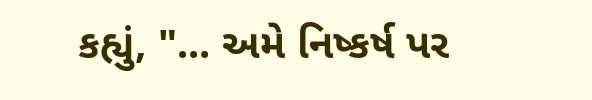કહ્યું, "... અમે નિષ્કર્ષ પર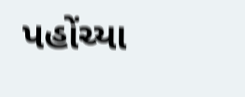પહોંચ્યા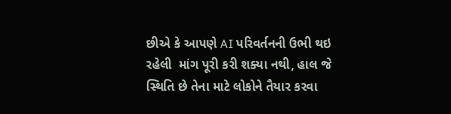છીએ કે આપણે AI પરિવર્તનની ઉભી થઇ રહેલી  માંગ પૂરી કરી શક્યા નથી, હાલ જે સ્થિતિ છે તેના માટે લોકોને તૈયાર કરવા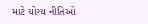માટે યોગ્ય નીતિઓ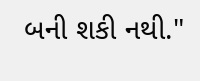બની શકી નથી."